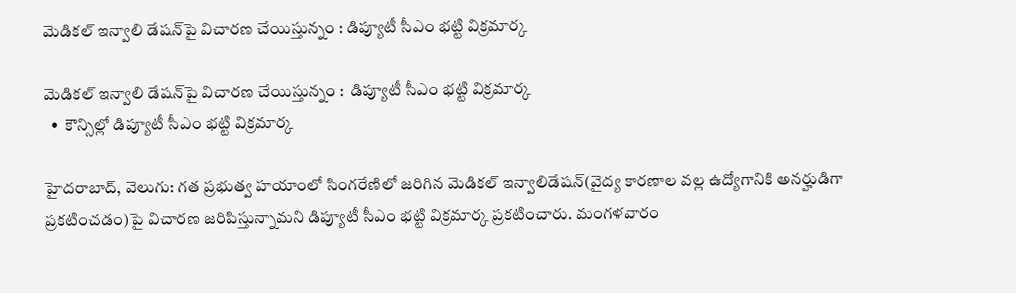మెడికల్ ఇన్వాలి డేషన్‌‌పై విచారణ చేయిస్తున్నం : డిప్యూటీ సీఎం భట్టి విక్రమార్క

మెడికల్ ఇన్వాలి డేషన్‌‌పై విచారణ చేయిస్తున్నం :  డిప్యూటీ సీఎం భట్టి విక్రమార్క
  •  కౌన్సిల్లో డిప్యూటీ సీఎం భట్టి విక్రమార్క

హైదరాబాద్, వెలుగు: గత ప్రభుత్వ హయాంలో సింగరేణిలో జరిగిన మెడికల్ ఇన్వాలిడేషన్‌‌(వైద్య కారణాల వల్ల ఉద్యోగానికి అనర్హుడిగా ప్రకటించడం)పై విచారణ జరిపిస్తున్నామని డిప్యూటీ సీఎం భట్టి విక్రమార్క ప్రకటించారు. మంగళవారం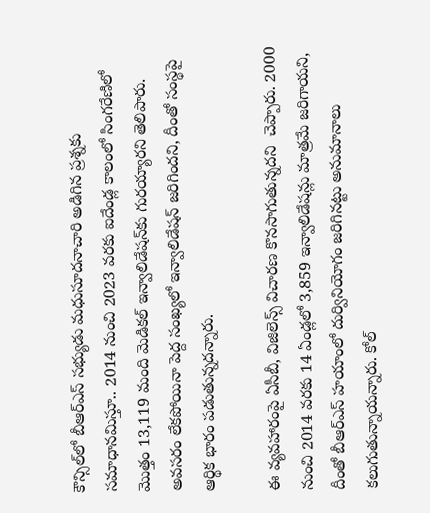కౌన్సిల్‌‌లో బీఆర్ఎస్ సభ్యుడు మధుసూదనాచారి అడిగిన ప్రశ్నకు సమాధానమిస్తూ.. 2014 నుంచి 2023 వరకు ఐదేండ్ల కాలంలో సింగరేణిలో మొత్తం 13,119 మంది మెడికల్ ఇన్వాలిడేషన్‌‌కు గురయ్యారని తెలిపారు. అవసరం లేకపోయినా పెద్ద సంఖ్యలో ఇన్వాలిడేషన్ జరిగిందని, దీంతో సంస్థపై ఆర్థిక భారం పడుతున్నదన్నారు.

ఈ వ్యవహారంపై ఏసీబీ, విజిలెన్స్ విచారణ కొనసాగుతున్నదని  చెప్పారు. 2000 నుంచి 2014 వరకు 14 ఏండ్లలో 3,859 ఇన్వాలిడేషన్లు మాత్రమే జరిగాయని, దీంతో బీఆర్ఎస్ హయాంలో దుర్వినియోగం జరిగినట్టు అనుమానాలు కలుగుతున్నాయన్నారు. కోల్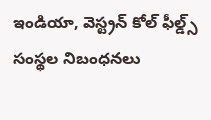ఇండియా, వెస్ట్రన్ కోల్ ఫీల్డ్స్ సంస్థల నిబంధనలు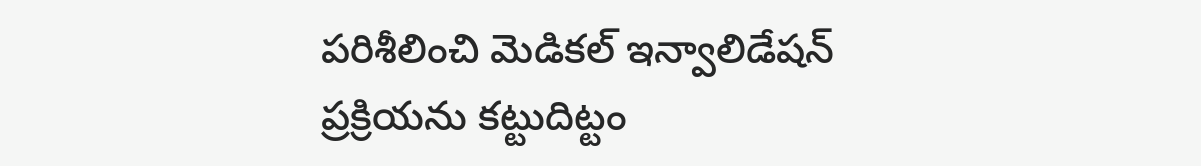పరిశీలించి మెడికల్ ఇన్వాలిడేషన్ ప్రక్రియను కట్టుదిట్టం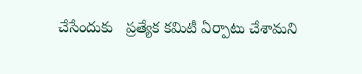చేసేందుకు   ప్రత్యేక కమిటీ ఏర్పాటు చేశామని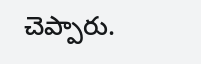చెప్పారు.